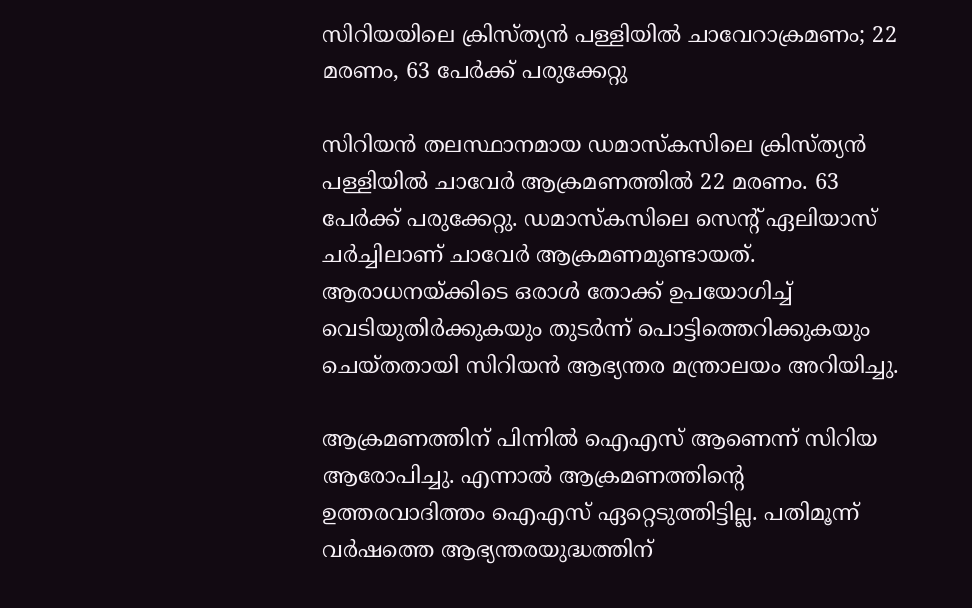സിറിയയിലെ ക്രിസ്ത്യന്‍ പള്ളിയില്‍ ചാവേറാക്രമണം; 22 മരണം, 63 പേര്‍ക്ക് പരുക്കേറ്റു

സിറിയന്‍ തലസ്ഥാനമായ ഡമാസ്‌കസിലെ ക്രിസ്ത്യന്‍ പള്ളിയില്‍ ചാവേര്‍ ആക്രമണത്തില്‍ 22 മരണം. 63 പേര്‍ക്ക് പരുക്കേറ്റു. ഡമാസ്‌കസിലെ സെന്റ് ഏലിയാസ് ചര്‍ച്ചിലാണ് ചാവേര്‍ ആക്രമണമുണ്ടായത്. ആരാധനയ്ക്കിടെ ഒരാള്‍ തോക്ക് ഉപയോഗിച്ച് വെടിയുതിര്‍ക്കുകയും തുടര്‍ന്ന് പൊട്ടിത്തെറിക്കുകയും ചെയ്തതായി സിറിയന്‍ ആഭ്യന്തര മന്ത്രാലയം അറിയിച്ചു.

ആക്രമണത്തിന് പിന്നില്‍ ഐഎസ് ആണെന്ന് സിറിയ ആരോപിച്ചു. എന്നാല്‍ ആക്രമണത്തിന്റെ ഉത്തരവാദിത്തം ഐഎസ് ഏറ്റെടുത്തിട്ടില്ല. പതിമൂന്ന് വര്‍ഷത്തെ ആഭ്യന്തരയുദ്ധത്തിന്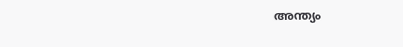അന്ത്യം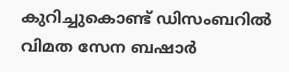കുറിച്ചുകൊണ്ട് ഡിസംബറില്‍ വിമത സേന ബഷാര്‍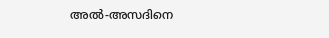അല്‍-അസദിനെ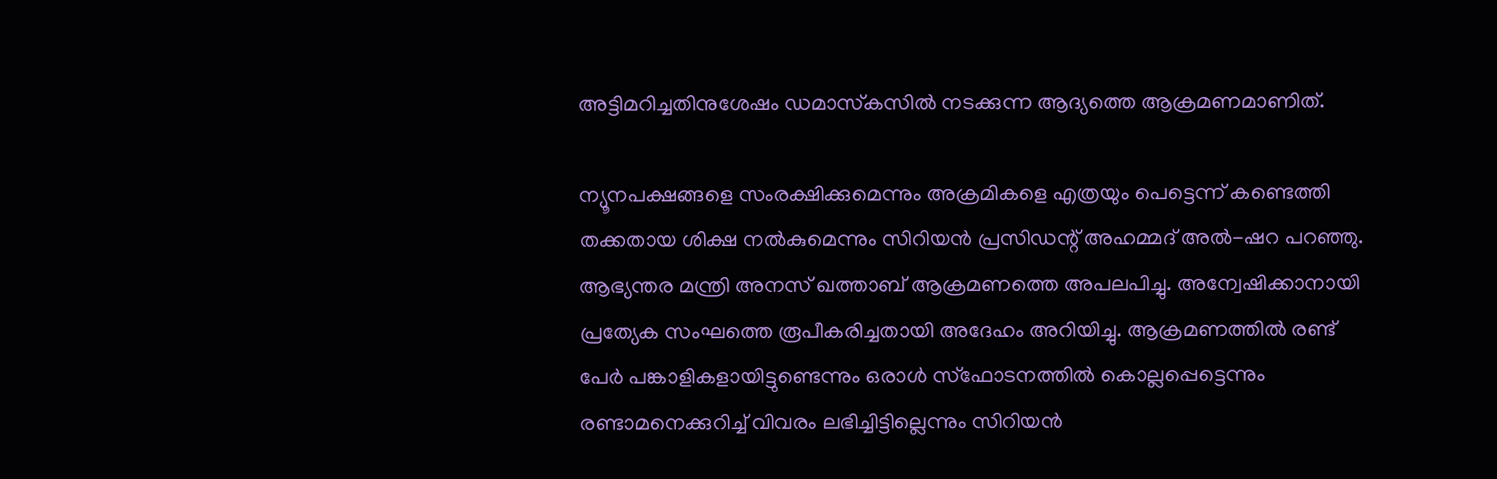അട്ടിമറിച്ചതിനുശേഷം ഡമാസ്‌കസില്‍ നടക്കുന്ന ആദ്യത്തെ ആക്രമണമാണിത്.

ന്യൂനപക്ഷങ്ങളെ സംരക്ഷിക്കുമെന്നും അക്രമികളെ എത്രയും പെട്ടെന്ന് കണ്ടെത്തി തക്കതായ ശിക്ഷ നല്‍കുമെന്നും സിറിയന്‍ പ്രസിഡന്റ് അഹമ്മദ് അല്‍-ഷറ പറഞ്ഞു. ആഭ്യന്തര മന്ത്രി അനസ് ഖത്താബ് ആക്രമണത്തെ അപലപിച്ചു. അന്വേഷിക്കാനായി പ്രത്യേക സംഘത്തെ രൂപീകരിച്ചതായി അദേഹം അറിയിച്ചു. ആക്രമണത്തില്‍ രണ്ട് പേര്‍ പങ്കാളികളായിട്ടുണ്ടെന്നും ഒരാള്‍ സ്ഫോടനത്തില്‍ കൊല്ലപ്പെട്ടെന്നും രണ്ടാമനെക്കുറിച്ച് വിവരം ലഭിച്ചിട്ടില്ലെന്നും സിറിയന്‍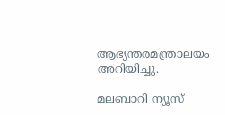ആഭ്യന്തരമന്ത്രാലയം അറിയിച്ചു.

മലബാറി ന്യൂസ്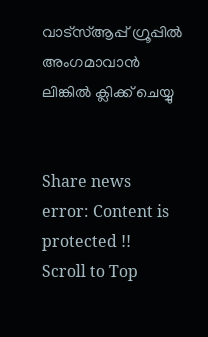വാട്‌സ്ആപ്പ് ഗ്രൂപ്പില്‍ അംഗമാവാന്‍
ലിങ്കില്‍ ക്ലിക്ക് ചെയ്യു


Share news
error: Content is protected !!
Scroll to Top